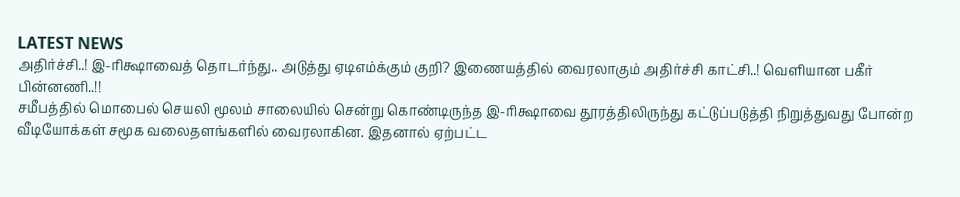LATEST NEWS
அதிர்ச்சி..! இ-ரிக்ஷாவைத் தொடர்ந்து.. அடுத்து ஏடிஎம்க்கும் குறி? இணையத்தில் வைரலாகும் அதிர்ச்சி காட்சி..! வெளியான பகீர் பின்னணி..!!
சமீபத்தில் மொபைல் செயலி மூலம் சாலையில் சென்று கொண்டிருந்த இ-ரிக்ஷாவை தூரத்திலிருந்து கட்டுப்படுத்தி நிறுத்துவது போன்ற வீடியோக்கள் சமூக வலைதளங்களில் வைரலாகின. இதனால் ஏற்பட்ட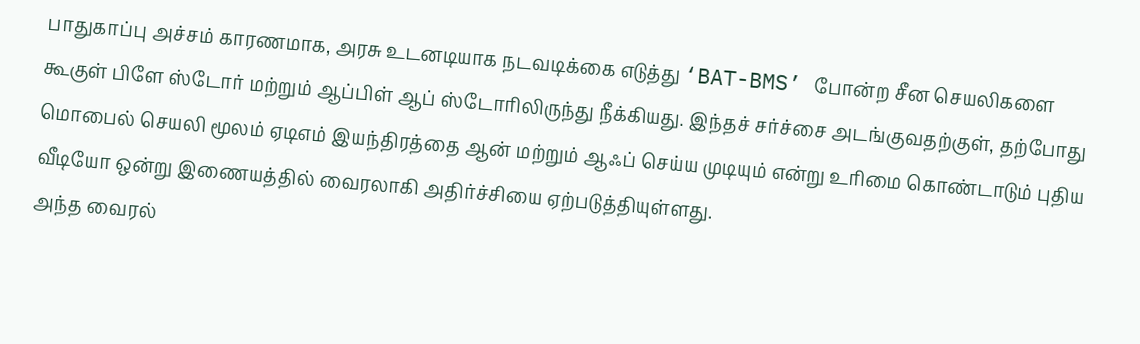பாதுகாப்பு அச்சம் காரணமாக, அரசு உடனடியாக நடவடிக்கை எடுத்து ‘BAT-BMS’ போன்ற சீன செயலிகளை கூகுள் பிளே ஸ்டோர் மற்றும் ஆப்பிள் ஆப் ஸ்டோரிலிருந்து நீக்கியது. இந்தச் சர்ச்சை அடங்குவதற்குள், தற்போது மொபைல் செயலி மூலம் ஏடிஎம் இயந்திரத்தை ஆன் மற்றும் ஆஃப் செய்ய முடியும் என்று உரிமை கொண்டாடும் புதிய வீடியோ ஒன்று இணையத்தில் வைரலாகி அதிர்ச்சியை ஏற்படுத்தியுள்ளது.
அந்த வைரல்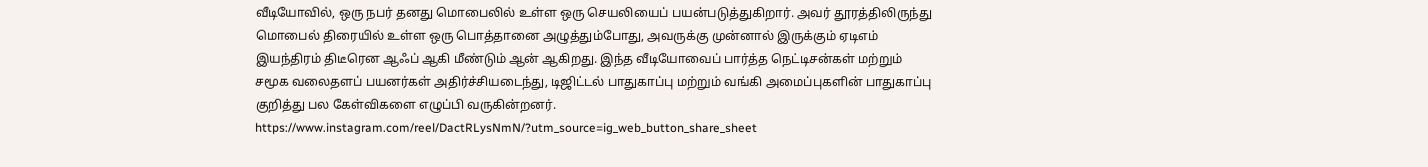வீடியோவில், ஒரு நபர் தனது மொபைலில் உள்ள ஒரு செயலியைப் பயன்படுத்துகிறார். அவர் தூரத்திலிருந்து மொபைல் திரையில் உள்ள ஒரு பொத்தானை அழுத்தும்போது, அவருக்கு முன்னால் இருக்கும் ஏடிஎம் இயந்திரம் திடீரென ஆஃப் ஆகி மீண்டும் ஆன் ஆகிறது. இந்த வீடியோவைப் பார்த்த நெட்டிசன்கள் மற்றும் சமூக வலைதளப் பயனர்கள் அதிர்ச்சியடைந்து, டிஜிட்டல் பாதுகாப்பு மற்றும் வங்கி அமைப்புகளின் பாதுகாப்பு குறித்து பல கேள்விகளை எழுப்பி வருகின்றனர்.
https://www.instagram.com/reel/DactRLysNmN/?utm_source=ig_web_button_share_sheet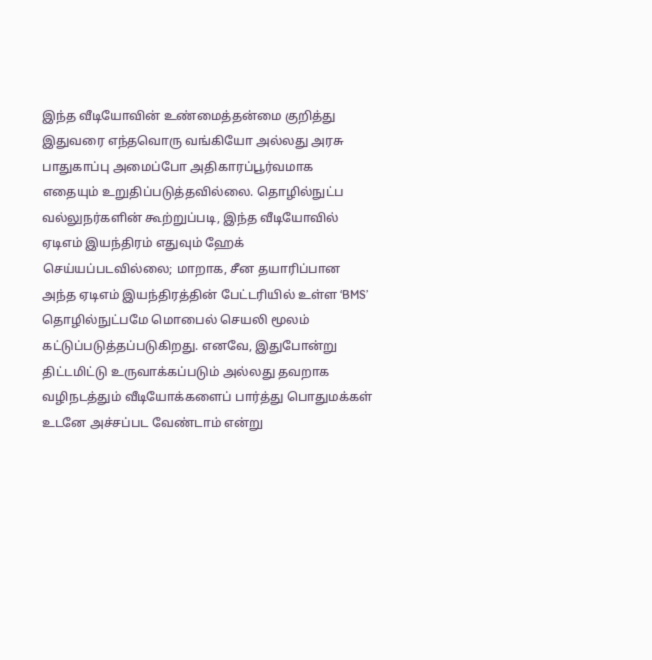இந்த வீடியோவின் உண்மைத்தன்மை குறித்து இதுவரை எந்தவொரு வங்கியோ அல்லது அரசு பாதுகாப்பு அமைப்போ அதிகாரப்பூர்வமாக எதையும் உறுதிப்படுத்தவில்லை. தொழில்நுட்ப வல்லுநர்களின் கூற்றுப்படி, இந்த வீடியோவில் ஏடிஎம் இயந்திரம் எதுவும் ஹேக் செய்யப்படவில்லை; மாறாக, சீன தயாரிப்பான அந்த ஏடிஎம் இயந்திரத்தின் பேட்டரியில் உள்ள ‘BMS’ தொழில்நுட்பமே மொபைல் செயலி மூலம் கட்டுப்படுத்தப்படுகிறது. எனவே, இதுபோன்று திட்டமிட்டு உருவாக்கப்படும் அல்லது தவறாக வழிநடத்தும் வீடியோக்களைப் பார்த்து பொதுமக்கள் உடனே அச்சப்பட வேண்டாம் என்று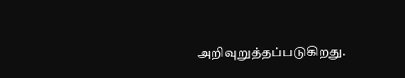அறிவுறுத்தப்படுகிறது.